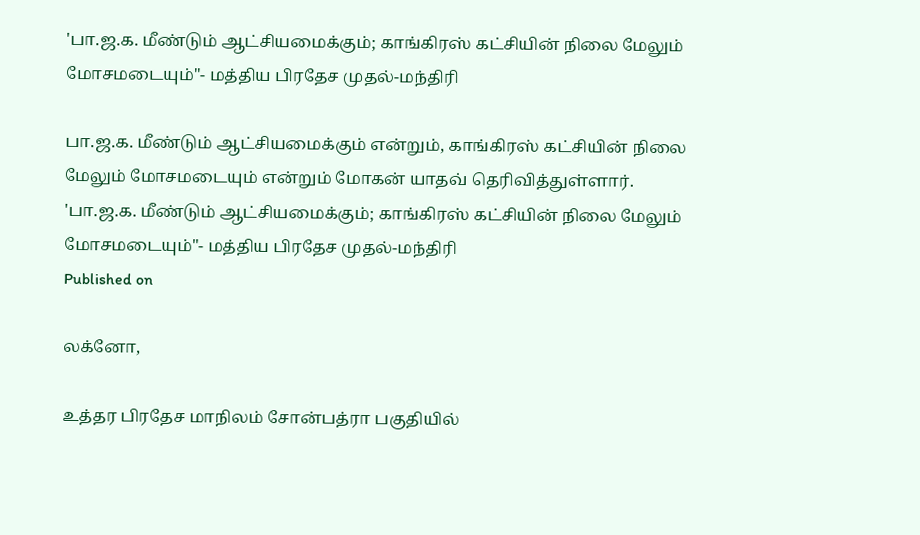'பா.ஜ.க. மீண்டும் ஆட்சியமைக்கும்; காங்கிரஸ் கட்சியின் நிலை மேலும் மோசமடையும்"- மத்திய பிரதேச முதல்-மந்திரி

பா.ஜ.க. மீண்டும் ஆட்சியமைக்கும் என்றும், காங்கிரஸ் கட்சியின் நிலை மேலும் மோசமடையும் என்றும் மோகன் யாதவ் தெரிவித்துள்ளார்.
'பா.ஜ.க. மீண்டும் ஆட்சியமைக்கும்; காங்கிரஸ் கட்சியின் நிலை மேலும் மோசமடையும்"- மத்திய பிரதேச முதல்-மந்திரி
Published on

லக்னோ,

உத்தர பிரதேச மாநிலம் சோன்பத்ரா பகுதியில்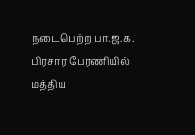நடைபெற்ற பா.ஜ.க. பிரசார பேரணியில் மத்திய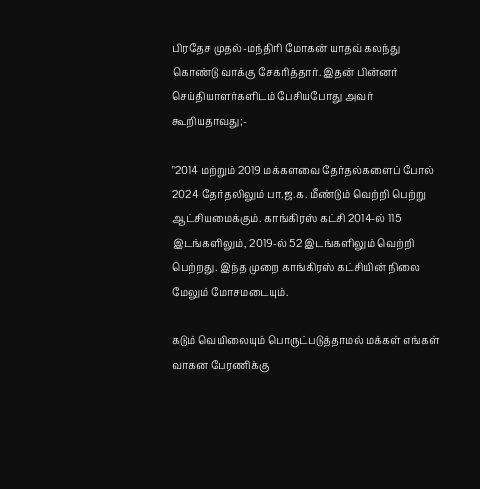பிரதேச முதல்-மந்திரி மோகன் யாதவ் கலந்து கொண்டு வாக்கு சேகரித்தார். இதன் பின்னர் செய்தியாளர்களிடம் பேசியபோது அவர் கூறியதாவது;-

"2014 மற்றும் 2019 மக்களவை தேர்தல்களைப் போல் 2024 தேர்தலிலும் பா.ஜ.க. மீண்டும் வெற்றி பெற்று ஆட்சியமைக்கும். காங்கிரஸ் கட்சி 2014-ல் 115 இடங்களிலும், 2019-ல் 52 இடங்களிலும் வெற்றி பெற்றது. இந்த முறை காங்கிரஸ் கட்சியின் நிலை மேலும் மோசமடையும்.

கடும் வெயிலையும் பொருட்படுத்தாமல் மக்கள் எங்கள் வாகன பேரணிக்கு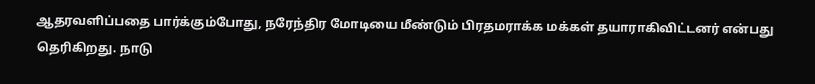ஆதரவளிப்பதை பார்க்கும்போது, நரேந்திர மோடியை மீண்டும் பிரதமராக்க மக்கள் தயாராகிவிட்டனர் என்பது தெரிகிறது. நாடு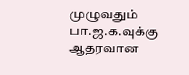முழுவதும் பா.ஜ.க.வுக்கு ஆதரவான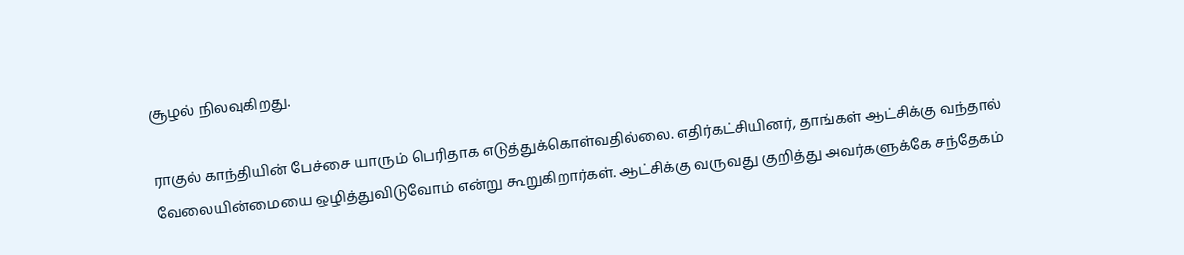சூழல் நிலவுகிறது.

ராகுல் காந்தியின் பேச்சை யாரும் பெரிதாக எடுத்துக்கொள்வதில்லை. எதிர்கட்சியினர், தாங்கள் ஆட்சிக்கு வந்தால் வேலையின்மையை ஒழித்துவிடுவோம் என்று கூறுகிறார்கள். ஆட்சிக்கு வருவது குறித்து அவர்களுக்கே சந்தேகம்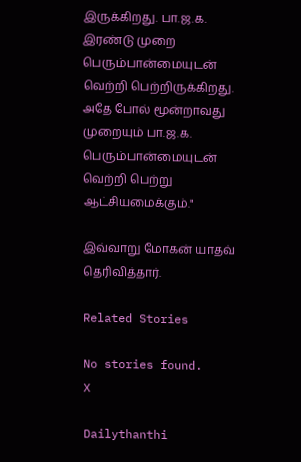இருக்கிறது. பா.ஜ.க. இரண்டு முறை பெரும்பான்மையுடன் வெற்றி பெற்றிருக்கிறது. அதே போல் மூன்றாவது முறையும் பா.ஜ.க. பெரும்பான்மையுடன் வெற்றி பெற்று ஆட்சியமைக்கும்."

இவ்வாறு மோகன் யாதவ் தெரிவித்தார்.

Related Stories

No stories found.
X

Dailythanthi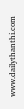www.dailythanthi.com